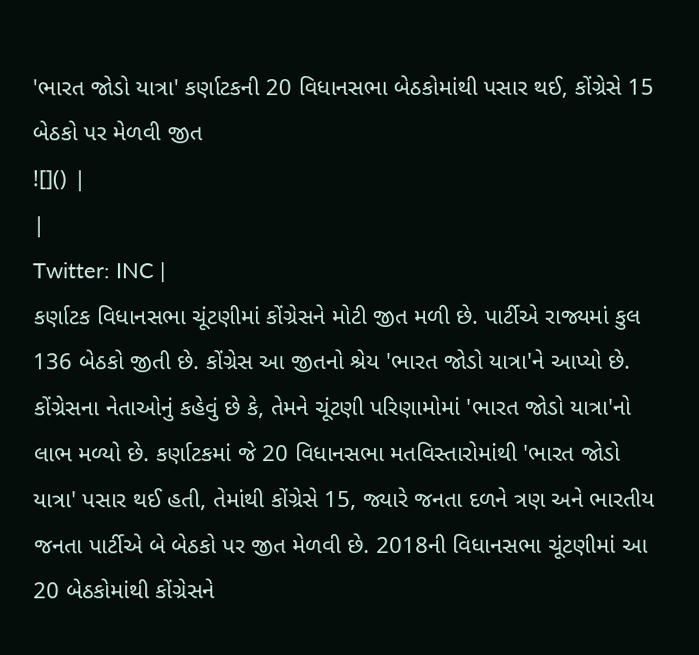'ભારત જોડો યાત્રા' કર્ણાટકની 20 વિધાનસભા બેઠકોમાંથી પસાર થઈ, કોંગ્રેસે 15 બેઠકો પર મેળવી જીત
![]() |
|
Twitter: INC |
કર્ણાટક વિધાનસભા ચૂંટણીમાં કોંગ્રેસને મોટી જીત મળી છે. પાર્ટીએ રાજ્યમાં કુલ 136 બેઠકો જીતી છે. કોંગ્રેસ આ જીતનો શ્રેય 'ભારત જોડો યાત્રા'ને આપ્યો છે. કોંગ્રેસના નેતાઓનું કહેવું છે કે, તેમને ચૂંટણી પરિણામોમાં 'ભારત જોડો યાત્રા'નો લાભ મળ્યો છે. કર્ણાટકમાં જે 20 વિધાનસભા મતવિસ્તારોમાંથી 'ભારત જોડો યાત્રા' પસાર થઈ હતી, તેમાંથી કોંગ્રેસે 15, જ્યારે જનતા દળને ત્રણ અને ભારતીય જનતા પાર્ટીએ બે બેઠકો પર જીત મેળવી છે. 2018ની વિધાનસભા ચૂંટણીમાં આ 20 બેઠકોમાંથી કોંગ્રેસને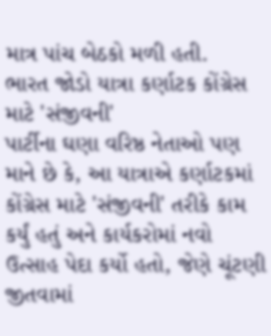માત્ર પાંચ બેઠકો મળી હતી.
ભારત જોડો યાત્રા કર્ણાટક કોંગ્રેસ માટે 'સંજીવની'
પાર્ટીના ઘણા વરિષ્ઠ નેતાઓ પણ માને છે કે, આ યાત્રાએ કર્ણાટકમાં કોંગ્રેસ માટે 'સંજીવની' તરીકે કામ કર્યું હતું અને કાર્યકરોમાં નવો ઉત્સાહ પેદા કર્યો હતો, જેણે ચૂંટણી જીતવામાં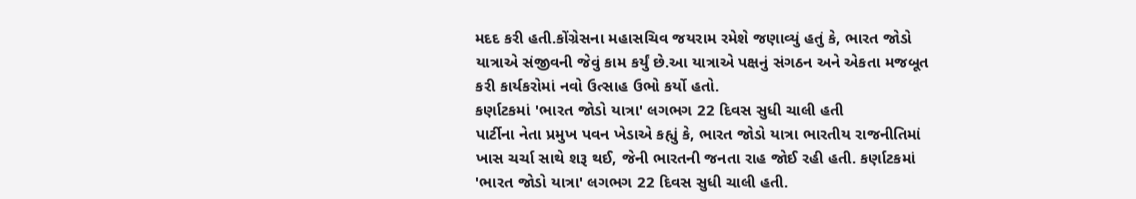મદદ કરી હતી.કોંગ્રેસના મહાસચિવ જયરામ રમેશે જણાવ્યું હતું કે, ભારત જોડો યાત્રાએ સંજીવની જેવું કામ કર્યું છે.આ યાત્રાએ પક્ષનું સંગઠન અને એકતા મજબૂત કરી કાર્યકરોમાં નવો ઉત્સાહ ઉભો કર્યો હતો.
કર્ણાટકમાં 'ભારત જોડો યાત્રા' લગભગ 22 દિવસ સુધી ચાલી હતી
પાર્ટીના નેતા પ્રમુખ પવન ખેડાએ કહ્યું કે, ભારત જોડો યાત્રા ભારતીય રાજનીતિમાં ખાસ ચર્ચા સાથે શરૂ થઈ, જેની ભારતની જનતા રાહ જોઈ રહી હતી. કર્ણાટકમાં 'ભારત જોડો યાત્રા' લગભગ 22 દિવસ સુધી ચાલી હતી.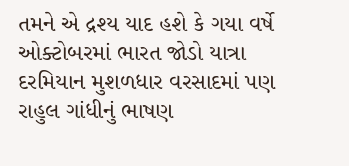તમને એ દ્રશ્ય યાદ હશે કે ગયા વર્ષે ઓક્ટોબરમાં ભારત જોડો યાત્રા દરમિયાન મુશળધાર વરસાદમાં પણ રાહુલ ગાંધીનું ભાષણ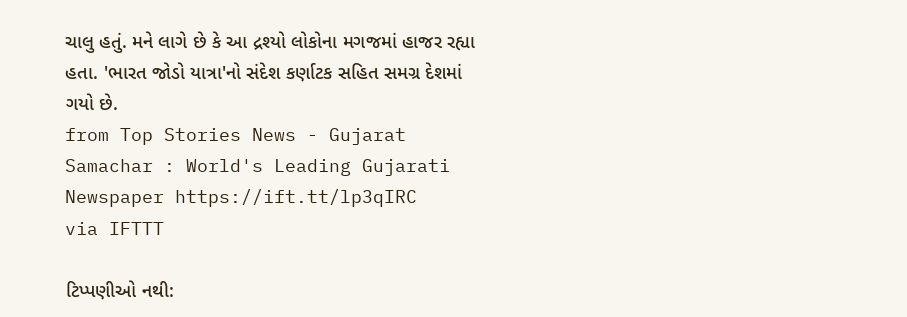ચાલુ હતું. મને લાગે છે કે આ દ્રશ્યો લોકોના મગજમાં હાજર રહ્યા હતા. 'ભારત જોડો યાત્રા'નો સંદેશ કર્ણાટક સહિત સમગ્ર દેશમાં ગયો છે.
from Top Stories News - Gujarat Samachar : World's Leading Gujarati Newspaper https://ift.tt/lp3qIRC
via IFTTT

ટિપ્પણીઓ નથી: